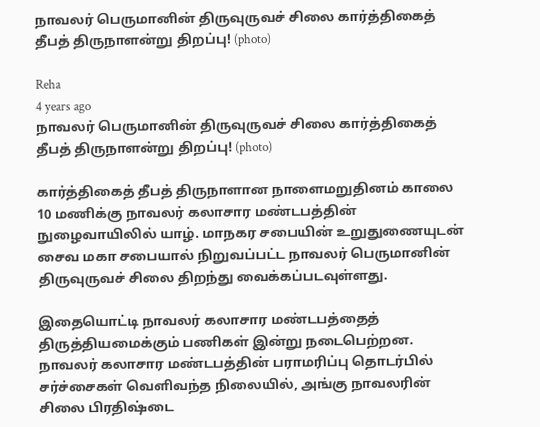நாவலர் பெருமானின் திருவுருவச் சிலை கார்த்திகைத் தீபத் திருநாளன்று திறப்பு! (photo)

Reha
4 years ago
நாவலர் பெருமானின் திருவுருவச் சிலை கார்த்திகைத் தீபத் திருநாளன்று திறப்பு! (photo)

கார்த்திகைத் தீபத் திருநாளான நாளைமறுதினம் காலை 10 மணிக்கு நாவலர் கலாசார மண்டபத்தின் நுழைவாயிலில் யாழ். மாநகர சபையின் உறுதுணையுடன் சைவ மகா சபையால் நிறுவப்பட்ட நாவலர் பெருமானின் திருவுருவச் சிலை திறந்து வைக்கப்படவுள்ளது.

இதையொட்டி நாவலர் கலாசார மண்டபத்தைத் திருத்தியமைக்கும் பணிகள் இன்று நடைபெற்றன. நாவலர் கலாசார மண்டபத்தின் பராமரிப்பு தொடர்பில் சர்ச்சைகள் வெளிவந்த நிலையில், அங்கு நாவலரின் சிலை பிரதிஷ்டை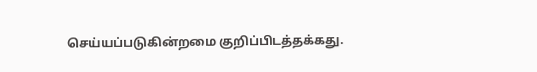செய்யப்படுகின்றமை குறிப்பிடத்தக்கது.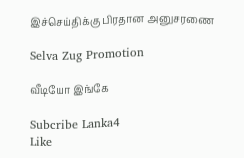இச்செய்திக்கு பிரதான அனுசரணை

Selva Zug Promotion

வீடியோ இங்கே

Subcribe Lanka4
Like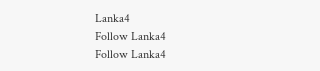Lanka4
Follow Lanka4
Follow Lanka4